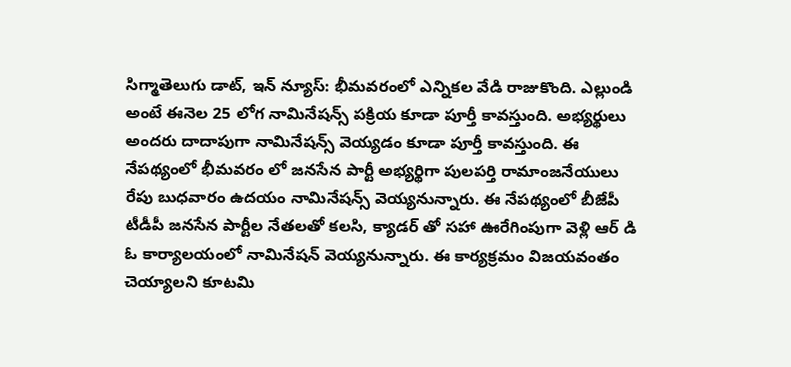సిగ్మాతెలుగు డాట్, ఇన్ న్యూస్: భీమవరంలో ఎన్నికల వేడి రాజుకొంది. ఎల్లుండి అంటే ఈనెల 25 లోగ నామినేషన్స్ పక్రియ కూడా పూర్తీ కావస్తుంది. అభ్యర్థులు అందరు దాదాపుగా నామినేషన్స్ వెయ్యడం కూడా పూర్తీ కావస్తుంది. ఈ నేపథ్యంలో భీమవరం లో జనసేన పార్టీ అభ్యర్థిగా పులపర్తి రామాంజనేయులు రేపు బుధవారం ఉదయం నామినేషన్స్ వెయ్యనున్నారు. ఈ నేపథ్యంలో బీజేపీ టీడీపీ జనసేన పార్టీల నేతలతో కలసి, క్యాడర్ తో సహా ఊరేగింపుగా వెళ్లి ఆర్ డి ఓ కార్యాలయంలో నామినేషన్ వెయ్యనున్నారు. ఈ కార్యక్రమం విజయవంతం చెయ్యాలని కూటమి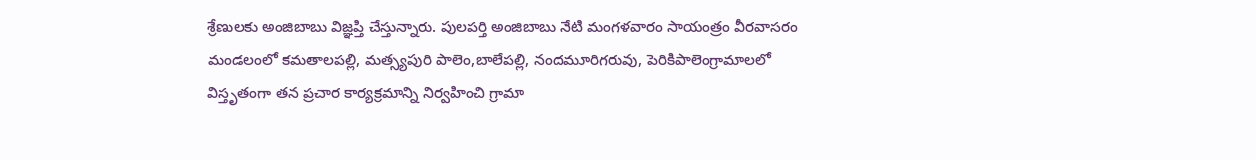శ్రేణులకు అంజిబాబు విజ్ఞప్తి చేస్తున్నారు. పులపర్తి అంజిబాబు నేటి మంగళవారం సాయంత్రం వీరవాసరం మండలంలో కమతాలపల్లి, మత్స్యపురి పాలెం,బాలేపల్లి, నందమూరిగరువు, పెరికిపాలెంగ్రామాలలో విస్తృతంగా తన ప్రచార కార్యక్రమాన్ని నిర్వహించి గ్రామా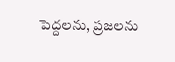పెద్దలను, ప్రజలను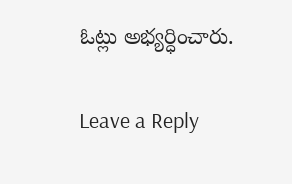ఓట్లు అభ్యర్ధించారు.

Leave a Reply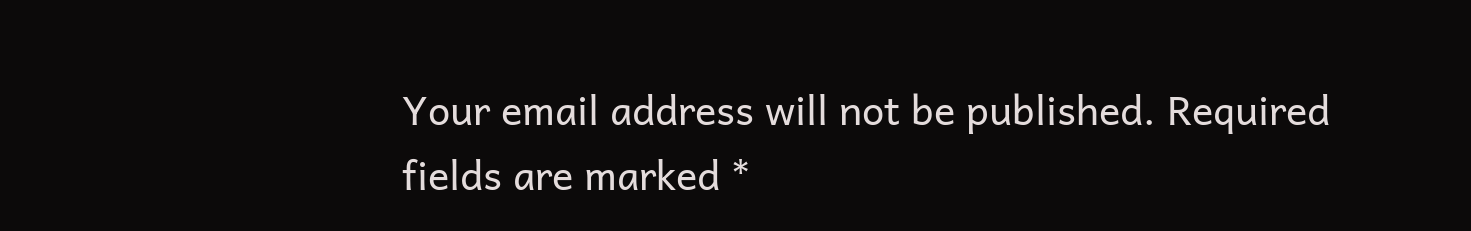Your email address will not be published. Required fields are marked *